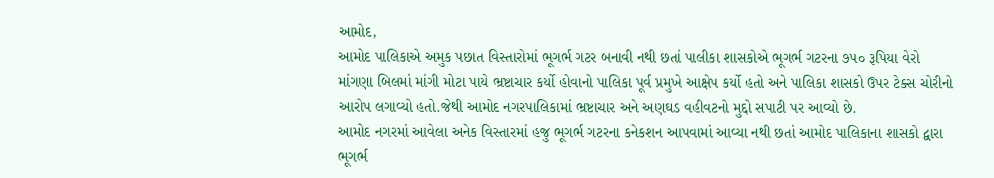આમોદ,
આમોદ પાલિકાએ અમુક પછાત વિસ્તારોમાં ભૂગર્ભ ગટર બનાવી નથી છતાં પાલીકા શાસકોએ ભૂગર્ભ ગટરના ૭૫૦ રૂપિયા વેરો માંગણા બિલમાં માંગી મોટા પાયે ભ્રષ્ટાચાર કર્યો હોવાનો પાલિકા પૂર્વ પ્રમુખે આક્ષેપ કર્યો હતો અને પાલિકા શાસકો ઉપર ટેક્સ ચોરીનો આરોપ લગાવ્યો હતો.જેથી આમોદ નગરપાલિકામાં ભ્રષ્ટાચાર અને અણઘડ વહીવટનો મુદ્દો સપાટી પર આવ્યો છે.
આમોદ નગરમાં આવેલા અનેક વિસ્તારમાં હજુ ભૂગર્ભ ગટરના કનેકશન આપવામાં આવ્યા નથી છતાં આમોદ પાલિકાના શાસકો દ્વારા ભૂગર્ભ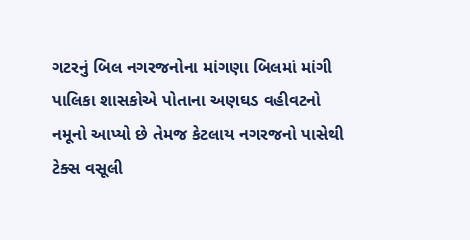ગટરનું બિલ નગરજનોના માંગણા બિલમાં માંગી પાલિકા શાસકોએ પોતાના અણઘડ વહીવટનો નમૂનો આપ્યો છે તેમજ કેટલાય નગરજનો પાસેથી ટેક્સ વસૂલી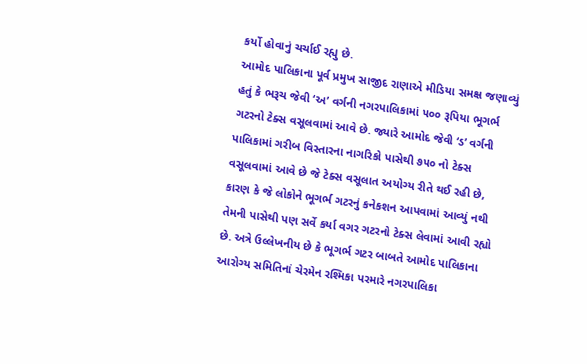કર્યો હોવાનું ચર્ચાઈ રહ્યુ છે.
આમોદ પાલિકાના પૂર્વ પ્રમુખ સાજીદ રાણાએ મીડિયા સમક્ષ જણાવ્યું હતું કે ભરૂચ જેવી ‘અ’ વર્ગની નગરપાલિકામાં ૫૦૦ રૂપિયા ભૂગર્ભ ગટરનો ટેક્સ વસૂલવામાં આવે છે. જ્યારે આમોદ જેવી ‘ડ’ વર્ગની પાલિકામાં ગરીબ વિસ્તારના નાગરિકો પાસેથી ૭૫૦ નો ટેક્સ વસૂલવામાં આવે છે જે ટેક્સ વસૂલાત અયોગ્ય રીતે થઈ રહી છે, કારણ કે જે લોકોને ભૂગર્ભ ગટરનું કનેકશન આપવામાં આવ્યું નથી તેમની પાસેથી પણ સર્વે કર્યા વગર ગટરનો ટેક્સ લેવામાં આવી રહ્યો છે. અત્રે ઉલ્લેખનીય છે કે ભૂગર્ભ ગટર બાબતે આમોદ પાલિકાના આરોગ્ય સમિતિનાં ચેરમેન રશ્મિકા પરમારે નગરપાલિકા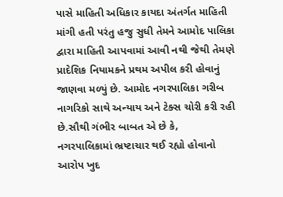પાસે માહિતી અધિકાર કાયદા અંતર્ગત માહિતી માંગી હતી પરંતુ હજુ સુધી તેમને આમોદ પાલિકા દ્વારા માહિતી આપવામાં આવી નથી જેથી તેમણે પ્રાદેશિક નિયામકને પ્રથમ અપીલ કરી હોવાનું જાણવા મળ્યું છે. આમોદ નગરપાલિકા ગરીબ નાગરિકો સાથે અન્યાય અને ટેક્સ ચોરી કરી રહી છે.સૌથી ગંભીર બાબત એ છે કે, નગરપાલિકામાં ભ્રષ્ટાચાર થઈ રહ્યો હોવાનો આરોપ ખુદ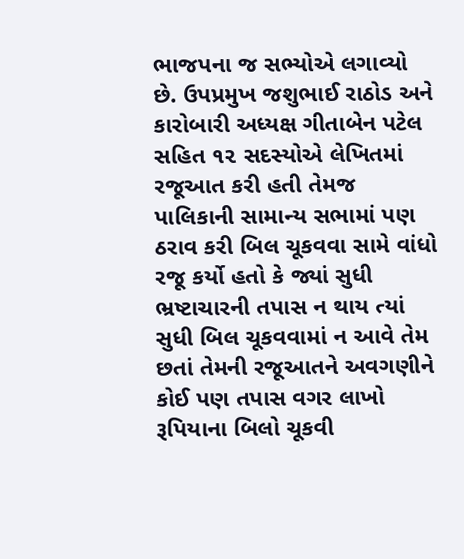ભાજપના જ સભ્યોએ લગાવ્યો છે. ઉપપ્રમુખ જશુભાઈ રાઠોડ અને કારોબારી અધ્યક્ષ ગીતાબેન પટેલ સહિત ૧૨ સદસ્યોએ લેખિતમાં રજૂઆત કરી હતી તેમજ પાલિકાની સામાન્ય સભામાં પણ ઠરાવ કરી બિલ ચૂકવવા સામે વાંધો રજૂ કર્યો હતો કે જ્યાં સુધી ભ્રષ્ટાચારની તપાસ ન થાય ત્યાં સુધી બિલ ચૂકવવામાં ન આવે તેમ છતાં તેમની રજૂઆતને અવગણીને કોઈ પણ તપાસ વગર લાખો રૂપિયાના બિલો ચૂકવી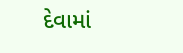દેવામાં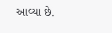આવ્યા છે.